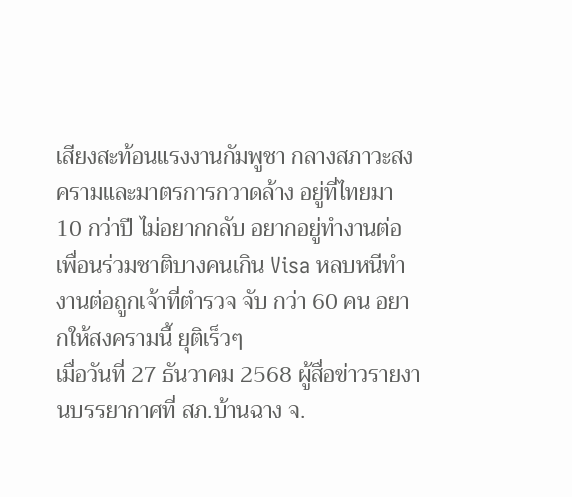เสียงสะท้อนแรงงานกัมพูชา กลางสภาวะสงครามและมาตรการกวาดล้าง อยู่ที่ไทยมา 10 กว่าปี ไม่อยากกลับ อยากอยู่ทำงานต่อ เพื่อนร่วมชาติบางคนเกิน Visa หลบหนีทำงานต่อถูกเจ้าที่ตำรวจ จับ กว่า 60 คน อยากให้สงครามนี้ ยุติเร็วๆ
เมื่อวันที่ 27 ธันวาคม 2568 ผู้สื่อข่าวรายงานบรรยากาศที่ สภ.บ้านฉาง จ.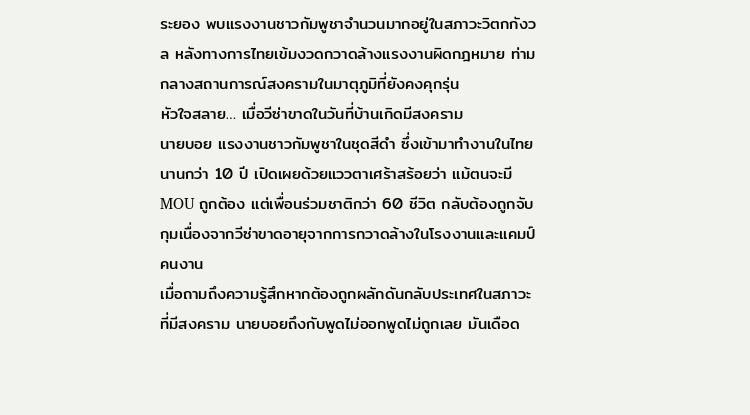ระยอง พบแรงงานชาวกัมพูชาจำนวนมากอยู่ในสภาวะวิตกกังวล หลังทางการไทยเข้มงวดกวาดล้างแรงงานผิดกฎหมาย ท่ามกลางสถานการณ์สงครามในมาตุภูมิที่ยังคงคุกรุ่น
หัวใจสลาย… เมื่อวีซ่าขาดในวันที่บ้านเกิดมีสงคราม
นายบอย แรงงานชาวกัมพูชาในชุดสีดำ ซึ่งเข้ามาทำงานในไทยนานกว่า 10 ปี เปิดเผยด้วยแววตาเศร้าสร้อยว่า แม้ตนจะมี MOU ถูกต้อง แต่เพื่อนร่วมชาติกว่า 60 ชีวิต กลับต้องถูกจับกุมเนื่องจากวีซ่าขาดอายุจากการกวาดล้างในโรงงานและแคมป์คนงาน
เมื่อถามถึงความรู้สึกหากต้องถูกผลักดันกลับประเทศในสภาวะที่มีสงคราม นายบอยถึงกับพูดไม่ออกพูดไม่ถูกเลย มันเดือด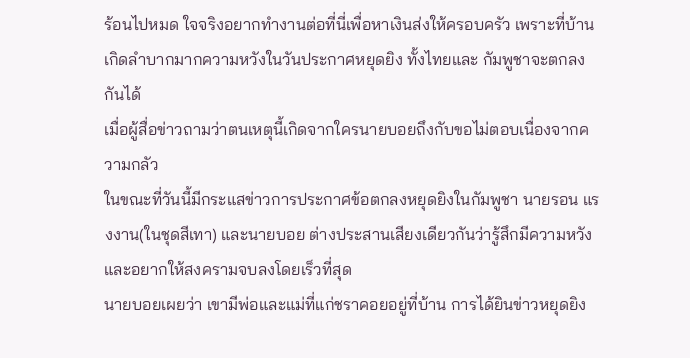ร้อนไปหมด ใจจริงอยากทำงานต่อที่นี่เพื่อหาเงินส่งให้ครอบครัว เพราะที่บ้านเกิดลำบากมากความหวังในวันประกาศหยุดยิง ทั้งไทยและ กัมพูชาจะตกลงกันได้
เมื่อผู้สื่อข่าวถามว่าตนเหตุนี้เกิดจากใครนายบอยถึงกับขอไม่ตอบเนื่องจากความกลัว
ในขณะที่วันนี้มีกระแสข่าวการประกาศข้อตกลงหยุดยิงในกัมพูชา นายรอน แรงงาน(ในชุดสีเทา) และนายบอย ต่างประสานเสียงเดียวกันว่ารู้สึกมีความหวังและอยากให้สงครามจบลงโดยเร็วที่สุด
นายบอยเผยว่า เขามีพ่อและแม่ที่แก่ชราคอยอยู่ที่บ้าน การได้ยินข่าวหยุดยิง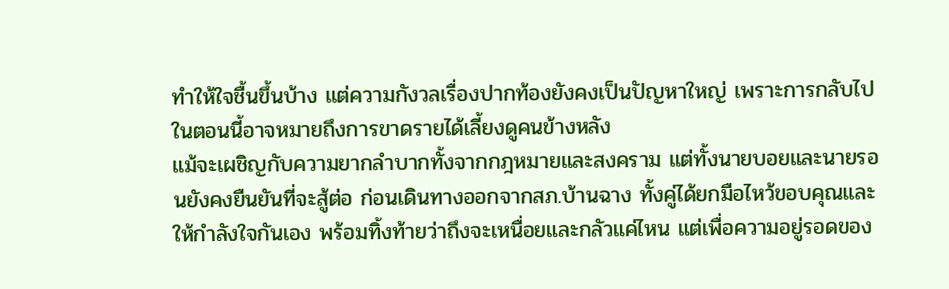ทำให้ใจชื้นขึ้นบ้าง แต่ความกังวลเรื่องปากท้องยังคงเป็นปัญหาใหญ่ เพราะการกลับไปในตอนนี้อาจหมายถึงการขาดรายได้เลี้ยงดูคนข้างหลัง
แม้จะเผชิญกับความยากลำบากทั้งจากกฎหมายและสงคราม แต่ทั้งนายบอยและนายรอนยังคงยืนยันที่จะสู้ต่อ ก่อนเดินทางออกจากสภ.บ้านฉาง ทั้งคู่ได้ยกมือไหว้ขอบคุณและให้กำลังใจกันเอง พร้อมทิ้งท้ายว่าถึงจะเหนื่อยและกลัวแค่ไหน แต่เพื่อความอยู่รอดของ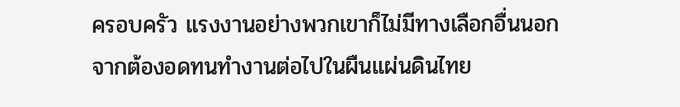ครอบครัว แรงงานอย่างพวกเขาก็ไม่มีทางเลือกอื่นนอกจากต้องอดทนทำงานต่อไปในผืนแผ่นดินไทย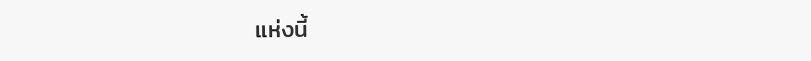แห่งนี้